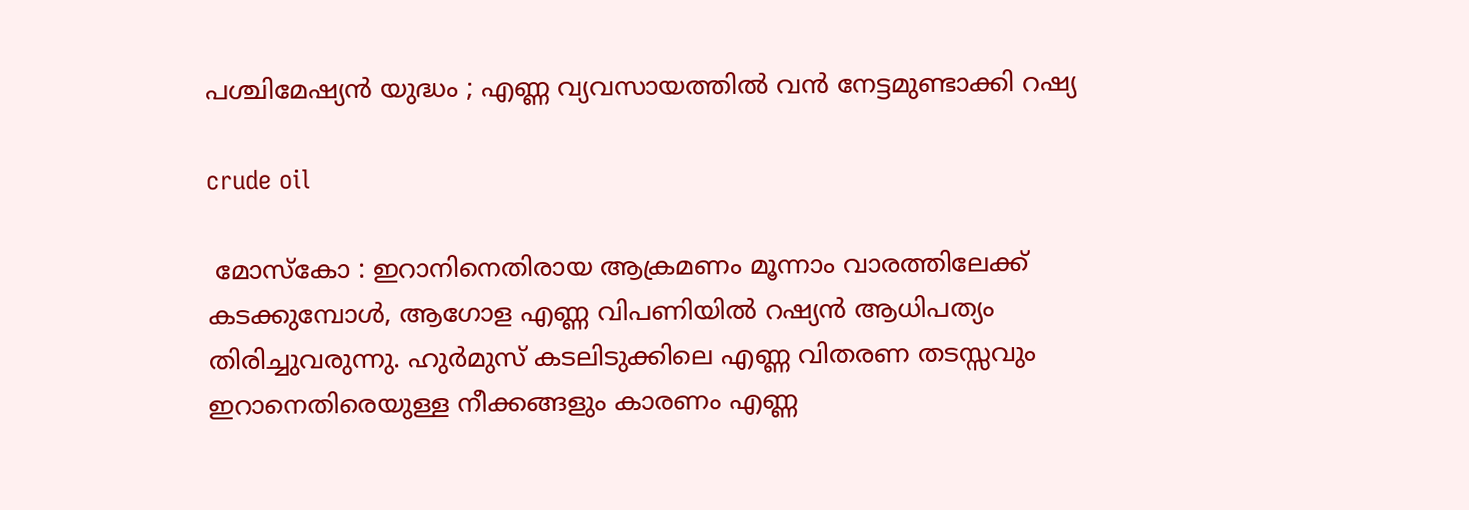പശ്ചിമേഷ്യൻ യുദ്ധം ; എണ്ണ വ്യവസായത്തിൽ വൻ നേട്ടമുണ്ടാക്കി റഷ്യ

crude oil

 മോസ്കോ : ഇറാനിനെതിരായ ആക്രമണം മൂന്നാം വാരത്തിലേക്ക് കടക്കുമ്പോൾ, ആഗോള എണ്ണ വിപണിയിൽ റഷ്യൻ ആധിപത്യം തിരിച്ചുവരുന്നു. ഹുർമുസ് കടലിടുക്കിലെ എണ്ണ വിതരണ തടസ്സവും ഇറാനെതിരെയുള്ള നീക്കങ്ങളും കാരണം എണ്ണ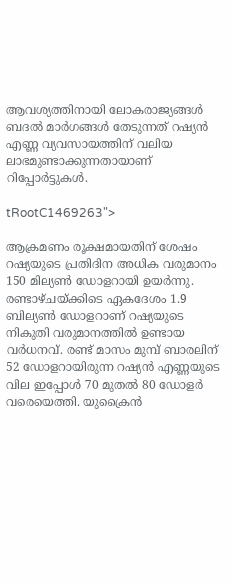ആവശ്യത്തിനായി ലോകരാജ്യങ്ങൾ ബദൽ മാർഗങ്ങൾ തേടുന്നത് റഷ്യൻ എണ്ണ വ്യവസായത്തിന് വലിയ ലാഭമുണ്ടാക്കുന്നതായാണ് റിപ്പോർട്ടുകൾ.

tRootC1469263">

ആക്രമണം രൂക്ഷമായതിന് ശേഷം റഷ്യയുടെ പ്രതിദിന അധിക വരുമാനം 150 മില്യൺ ഡോളറായി ഉയർന്നു. രണ്ടാഴ്ചയ്ക്കിടെ ഏകദേശം 1.9 ബില്യൺ ഡോളറാണ് റഷ്യയുടെ നികുതി വരുമാനത്തിൽ ഉണ്ടായ വർധനവ്. രണ്ട് മാസം മുമ്പ് ബാരലിന് 52 ഡോളറായിരുന്ന റഷ്യൻ എണ്ണയുടെ വില ഇപ്പോൾ 70 മുതൽ 80 ഡോളർ വരെയെത്തി. യുക്രൈൻ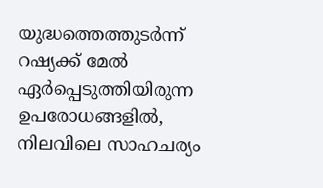യുദ്ധത്തെത്തുടർന്ന് റഷ്യക്ക് മേൽ ഏർപ്പെടുത്തിയിരുന്ന ഉപരോധങ്ങളിൽ, നിലവിലെ സാഹചര്യം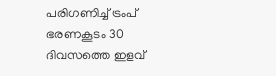പരിഗണിച്ച് ട്രംപ് ഭരണകൂടം 30 ദിവസത്തെ ഇളവ്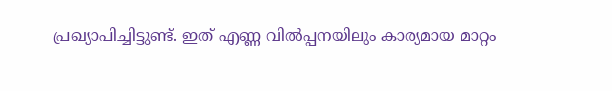പ്രഖ്യാപിച്ചിട്ടുണ്ട്. ഇത് എണ്ണ വിൽപ്പനയിലും കാര്യമായ മാറ്റം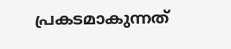പ്രകടമാകുന്നത്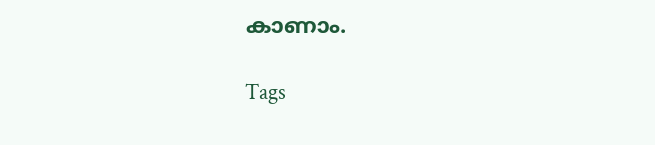കാണാം.

Tags